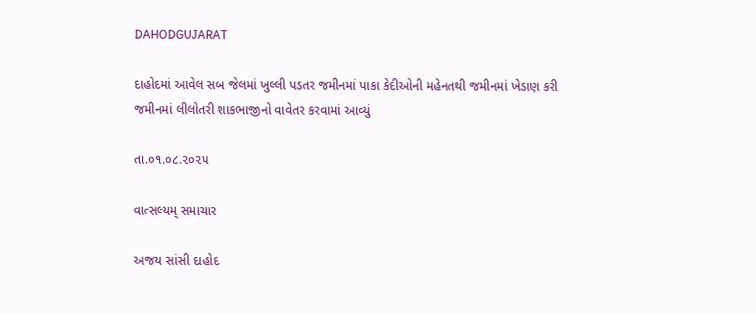DAHODGUJARAT

દાહોદમાં આવેલ સબ જેલમાં ખુલ્લી પડતર જમીનમાં પાકા કેદીઓની મહેનતથી જમીનમાં ખેડાણ કરી જમીનમાં લીલોતરી શાકભાજીનો વાવેતર કરવામાં આવ્યું

તા.૦૧.૦૮.૨૦૨૫

વાત્સલ્યમ્ સમાચાર

અજય સાંસી દાહોદ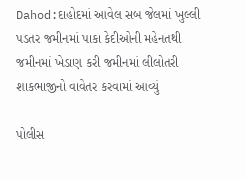Dahod:દાહોદમાં આવેલ સબ જેલમાં ખુલ્લી પડતર જમીનમાં પાકા કેદીઓની મહેનતથી જમીનમાં ખેડાણ કરી જમીનમાં લીલોતરી શાકભાજીનો વાવેતર કરવામાં આવ્યું

પોલીસ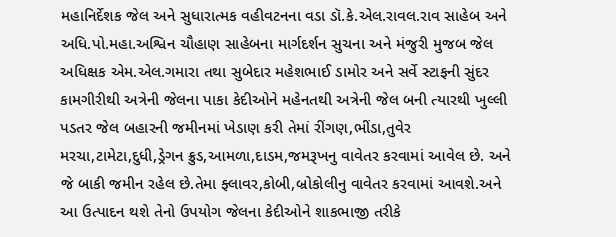મહાનિર્દેશક જેલ અને સુધારાત્મક વહીવટનના વડા ડૉ.કે.એલ.રાવલ.રાવ સાહેબ અને અધિ.પો.મહા.અશ્વિન ચૌહાણ સાહેબના માર્ગદર્શન સુચના અને મંજુરી મુજબ જેલ અધિક્ષક એમ.એલ.ગમારા તથા સુબેદાર મહેશભાઈ ડામોર અને સર્વે સ્ટાફની સુંદર કામગીરીથી અત્રેની જેલના પાકા કેદીઓને મહેનતથી અત્રેની જેલ બની ત્યારથી ખુલ્લી પડતર જેલ બહારની જમીનમાં ખેડાણ કરી તેમાં રીંગણ,ભીંડા,તુવેર મરચા,ટામેટા,દુધી,ડ્રેગન ક્રુડ,આમળા,દાડમ,જમરૂખનુ વાવેતર કરવામાં આવેલ છે. અને જે બાકી જમીન રહેલ છે.તેમા ફ્લાવર,કોબી,બ્રોકોલીનુ વાવેતર કરવામાં આવશે.અને આ ઉત્પાદન થશે તેનો ઉપયોગ જેલના કેદીઓને શાકભાજી તરીકે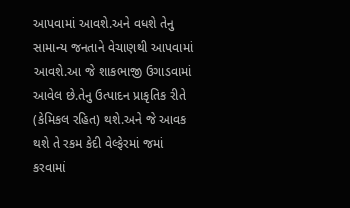આપવામાં આવશે.અને વધશે તેનુ સામાન્ય જનતાને વેચાણથી આપવામાં આવશે.આ જે શાકભાજી ઉગાડવામાં આવેલ છે.તેનુ ઉત્પાદન પ્રાકૃતિક રીતે (કેમિકલ રહિત) થશે.અને જે આવક થશે તે રકમ કેદી વેલ્ફેરમાં જમાં કરવામાં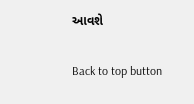આવશે

Back to top button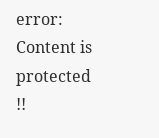error: Content is protected !!